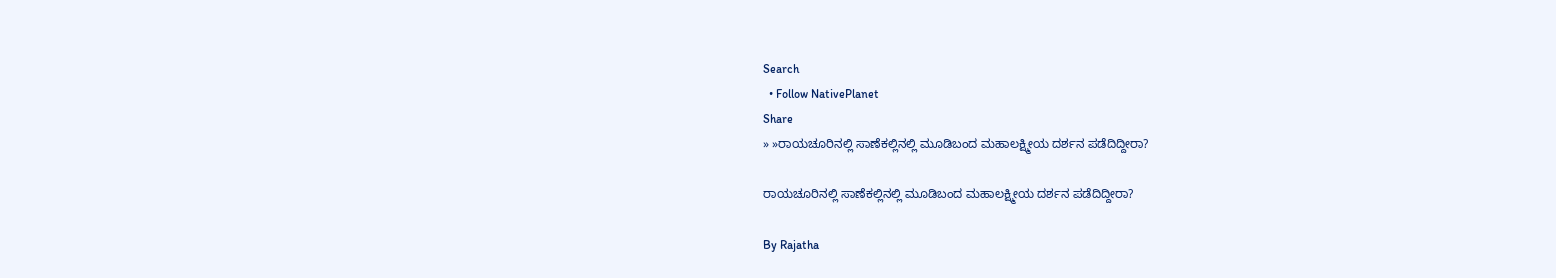Search
  • Follow NativePlanet
Share
» »ರಾಯಚೂರಿನಲ್ಲಿ ಸಾಣೆಕಲ್ಲಿನಲ್ಲಿ ಮೂಡಿಬಂದ ಮಹಾಲಕ್ಷ್ಮೀಯ ದರ್ಶನ ಪಡೆದಿದ್ದೀರಾ?

ರಾಯಚೂರಿನಲ್ಲಿ ಸಾಣೆಕಲ್ಲಿನಲ್ಲಿ ಮೂಡಿಬಂದ ಮಹಾಲಕ್ಷ್ಮೀಯ ದರ್ಶನ ಪಡೆದಿದ್ದೀರಾ?

By Rajatha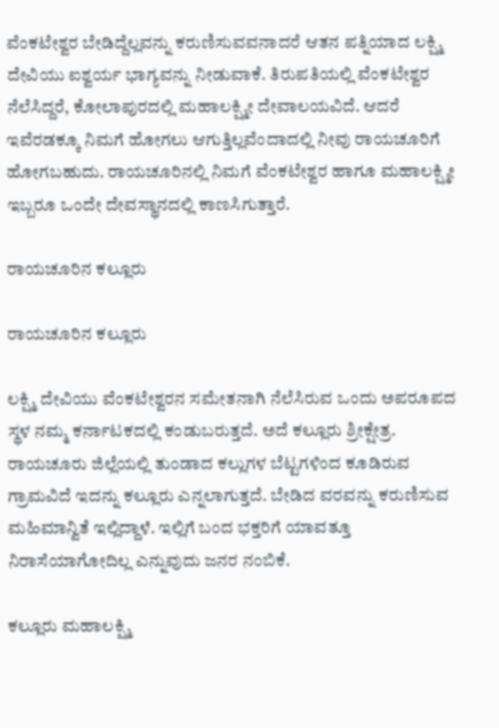ವೆಂಕಟೇಶ್ವರ ಬೇಡಿದ್ದೆಲ್ಲವನ್ನು ಕರುಣಿಸುವವನಾದರೆ ಆತನ ಪತ್ನಿಯಾದ ಲಕ್ಷ್ಮಿ ದೇವಿಯು ಐಶ್ವರ್ಯ ಭಾಗ್ಯವನ್ನು ನೀಡುವಾಕೆ. ತಿರುಪತಿಯಲ್ಲಿ ವೆಂಕಟೇಶ್ವರ ನೆಲೆಸಿದ್ದರೆ, ಕೋಲಾಪುರದಲ್ಲಿ ಮಹಾಲಕ್ಷ್ಮೀ ದೇವಾಲಯವಿದೆ. ಆದರೆ ಇವೆರಡಕ್ಕೂ ನಿಮಗೆ ಹೋಗಲು ಆಗುತ್ತಿಲ್ಲವೆಂದಾದಲ್ಲಿ ನೀವು ರಾಯಚೂರಿಗೆ ಹೋಗಬಹುದು. ರಾಯಚೂರಿನಲ್ಲಿ ನಿಮಗೆ ವೆಂಕಟೇಶ್ವರ ಹಾಗೂ ಮಹಾಲಕ್ಷ್ಮೀ ಇಬ್ಬರೂ ಒಂದೇ ದೇವಸ್ಥಾನದಲ್ಲಿ ಕಾಣಸಿಗುತ್ತಾರೆ.

ರಾಯಚೂರಿನ ಕಲ್ಲೂರು

ರಾಯಚೂರಿನ ಕಲ್ಲೂರು

ಲಕ್ಷ್ಮಿ ದೇವಿಯು ವೆಂಕಟೇಶ್ವರನ ಸಮೇತನಾಗಿ ನೆಲೆಸಿರುವ ಒಂದು ಅಪರೂಪದ ಸ್ಥಳ ನಮ್ಮ ಕರ್ನಾಟಕದಲ್ಲಿ ಕಂಡುಬರುತ್ತದೆ. ಅದೆ ಕಲ್ಲೂರು ಶ್ರೀಕ್ಷೇತ್ರ. ರಾಯಚೂರು ಜಿಲ್ಲೆಯಲ್ಲಿ ತುಂಡಾದ ಕಲ್ಲುಗಳ ಬೆಟ್ಟಗಳಿಂದ ಕೂಡಿರುವ ಗ್ರಾಮವಿದೆ ಇದನ್ನು ಕಲ್ಲೂರು ಎನ್ನಲಾಗುತ್ತದೆ. ಬೇಡಿದ ವರವನ್ನು ಕರುಣಿಸುವ ಮಹಿಮಾನ್ವಿತೆ ಇಲ್ಲಿದ್ದಾಳೆ. ಇಲ್ಲಿಗೆ ಬಂದ ಭಕ್ತರಿಗೆ ಯಾವತ್ತೂ ನಿರಾಸೆಯಾಗೋದಿಲ್ಲ ಎನ್ನುವುದು ಜನರ ನಂಬಿಕೆ.

ಕಲ್ಲೂರು ಮಹಾಲಕ್ಷ್ಮಿ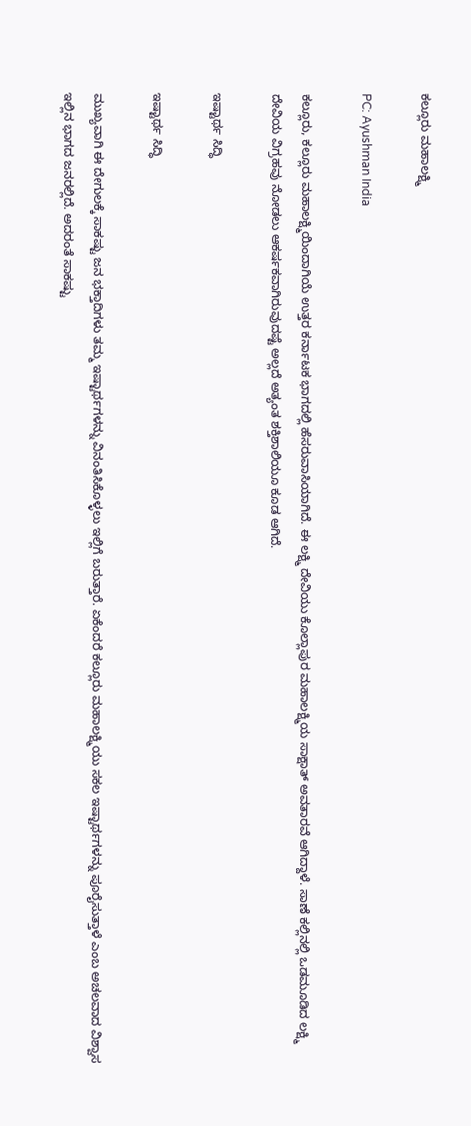ಕಲ್ಲೂರು ಮಹಾಲಕ್ಷ್ಮಿ

PC: Ayushman India

ಕಲ್ಲೂರು, ಕಲ್ಲೂರು ಮಹಾಲಕ್ಷ್ಮಿಯಿಂದಾಗಿಯೆ ಉತ್ತರ ಕರ್ನಾಟಕ ಭಾಗದಲ್ಲಿ ಹೆಸರುವಾಸಿಯಾಗಿದೆ. ಈ ಲಕ್ಷ್ಮಿ ದೇವಿಯು ಕೊಲ್ಲಾಪುರ ಮಹಾಲಕ್ಷ್ಮಿಯ ಸಾಕ್ಷಾತ್ ಅವತಾರವೆ ಆಗಿದ್ದಾಳೆ. ಸಾಣೆ ಕಲ್ಲಿನಲ್ಲಿ ಒಡಮೂಡಿದ ಲಕ್ಷ್ಮಿ ದೇವಿಯ ವಿಗ್ರಹವು ನೋಡಲು ಆಕರ್ಷಕವಾಗಿರುವುದಷ್ಟೆ ಅಲ್ಲದೆ ಅತ್ಯಂತ ಶಕ್ತಿಶಾಲಿಯೂ ಕೂಡ ಆಗಿದೆ.

ಇಷ್ಟಾರ್ಥ ಸಿದ್ಧಿ

ಇಷ್ಟಾರ್ಥ ಸಿದ್ಧಿ

ಮುಖ್ಯವಾಗಿ ಈ ದೇಗುಲಕ್ಕೆ ಸಾಕಷ್ಟು ಜನ ಭಕ್ತಾದಿಗಳು ತಮ್ಮ ಇಷ್ಟಾರ್ಥಗಳನ್ನು ವಿನಂತಿಸಿಕೊಳ್ಳಲು ಇಲ್ಲಿಗೆ ಬರುತ್ತಾರೆ. ಏಕೆಂದರೆ ಕಲ್ಲೂರು ಮಹಾಲಕ್ಷ್ಮಿಯು ಸಕಲ ಇಷ್ಟಾರ್ಥಗಳನ್ನು ಪೂರೈಸುತ್ತಾಳೆ ಎಂಬ ಅಚಲವಾದ ವಿಶ್ವಾಸ ಇಲ್ಲಿನ ಭಾಗದ ಜನರಲ್ಲಿದೆ. ಅದರಂತೆ ಸಾಕಷ್ಟು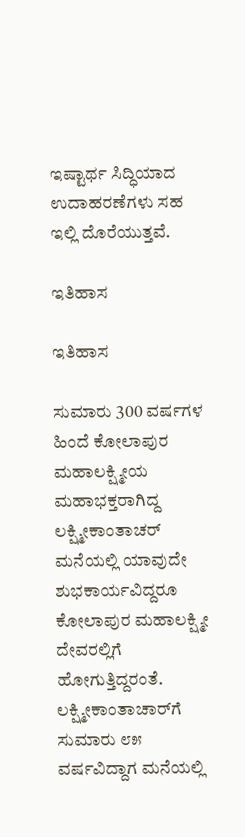ಇಷ್ಟಾರ್ಥ ಸಿದ್ಧಿಯಾದ ಉದಾಹರಣೆಗಳು ಸಹ ಇಲ್ಲಿ ದೊರೆಯುತ್ತವೆ.

ಇತಿಹಾಸ

ಇತಿಹಾಸ

ಸುಮಾರು 300 ವರ್ಷಗಳ ಹಿಂದೆ ಕೋಲಾಪುರ ಮಹಾಲಕ್ಷ್ಮೀಯ ಮಹಾಭಕ್ತರಾಗಿದ್ದ ಲಕ್ಷ್ಮೀಕಾಂತಾಚರ್‌ ಮನೆಯಲ್ಲಿ ಯಾವುದೇ ಶುಭಕಾರ್ಯವಿದ್ದರೂ ಕೋಲಾಪುರ ಮಹಾಲಕ್ಷ್ಮೀ ದೇವರಲ್ಲಿಗೆ ಹೋಗುತ್ತಿದ್ದರಂತೆ. ಲಕ್ಷ್ಮೀಕಾಂತಾಚಾರ್‌ಗೆ ಸುಮಾರು ೮೫ ವರ್ಷವಿದ್ದಾಗ ಮನೆಯಲ್ಲಿ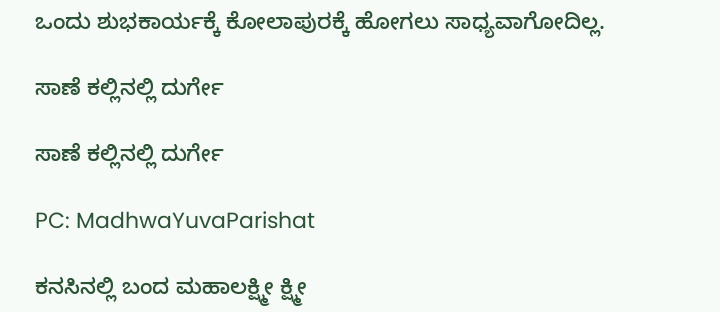ಒಂದು ಶುಭಕಾರ್ಯಕ್ಕೆ ಕೋಲಾಪುರಕ್ಕೆ ಹೋಗಲು ಸಾಧ್ಯವಾಗೋದಿಲ್ಲ.

ಸಾಣೆ ಕಲ್ಲಿನಲ್ಲಿ ದುರ್ಗೇ

ಸಾಣೆ ಕಲ್ಲಿನಲ್ಲಿ ದುರ್ಗೇ

PC: MadhwaYuvaParishat

ಕನಸಿನಲ್ಲಿ ಬಂದ ಮಹಾಲಕ್ಷ್ಮೀ ಕ್ಷ್ಮೀ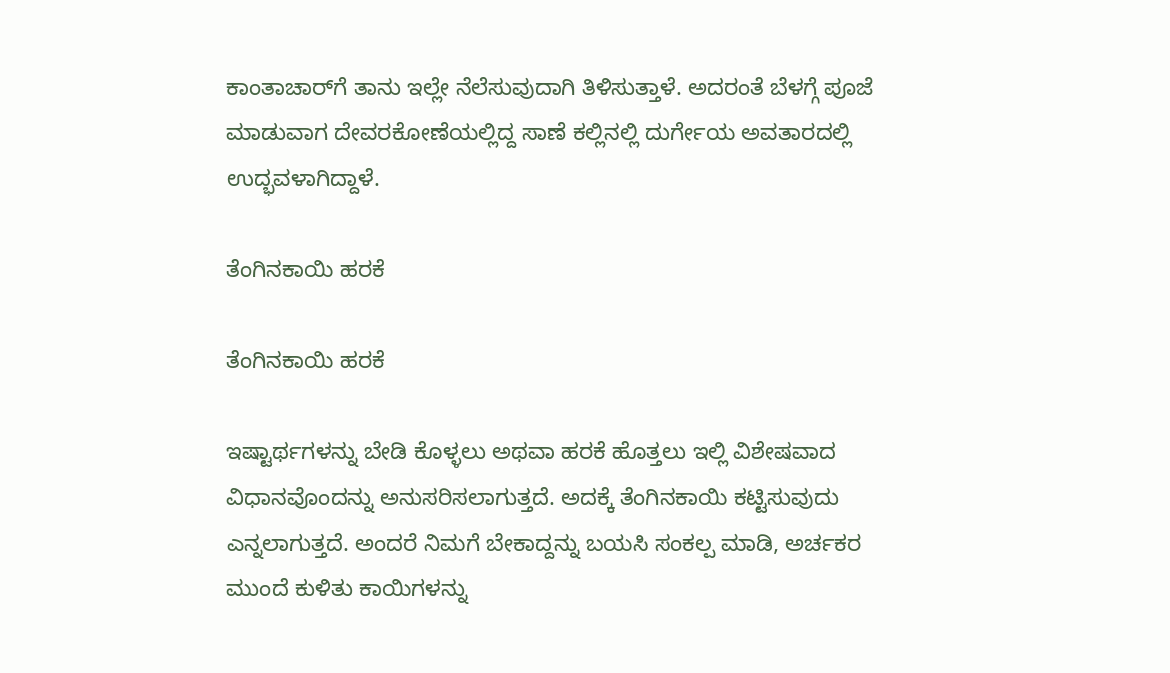ಕಾಂತಾಚಾರ್‌ಗೆ ತಾನು ಇಲ್ಲೇ ನೆಲೆಸುವುದಾಗಿ ತಿಳಿಸುತ್ತಾಳೆ. ಅದರಂತೆ ಬೆಳಗ್ಗೆ ಪೂಜೆ ಮಾಡುವಾಗ ದೇವರಕೋಣೆಯಲ್ಲಿದ್ದ ಸಾಣೆ ಕಲ್ಲಿನಲ್ಲಿ ದುರ್ಗೇಯ ಅವತಾರದಲ್ಲಿ ಉದ್ಭವಳಾಗಿದ್ದಾಳೆ.

ತೆಂಗಿನಕಾಯಿ ಹರಕೆ

ತೆಂಗಿನಕಾಯಿ ಹರಕೆ

ಇಷ್ಟಾರ್ಥಗಳನ್ನು ಬೇಡಿ ಕೊಳ್ಳಲು ಅಥವಾ ಹರಕೆ ಹೊತ್ತಲು ಇಲ್ಲಿ ವಿಶೇಷವಾದ ವಿಧಾನವೊಂದನ್ನು ಅನುಸರಿಸಲಾಗುತ್ತದೆ. ಅದಕ್ಕೆ ತೆಂಗಿನಕಾಯಿ ಕಟ್ಟಿಸುವುದು ಎನ್ನಲಾಗುತ್ತದೆ. ಅಂದರೆ ನಿಮಗೆ ಬೇಕಾದ್ದನ್ನು ಬಯಸಿ ಸಂಕಲ್ಪ ಮಾಡಿ, ಅರ್ಚಕರ ಮುಂದೆ ಕುಳಿತು ಕಾಯಿಗಳನ್ನು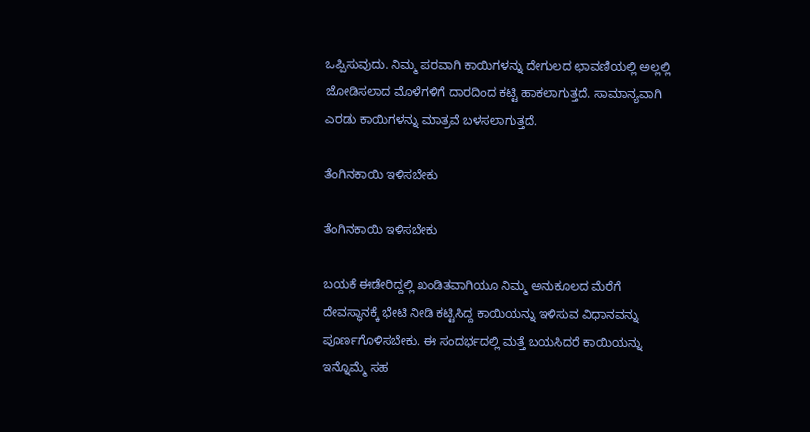ಒಪ್ಪಿಸುವುದು. ನಿಮ್ಮ ಪರವಾಗಿ ಕಾಯಿಗಳನ್ನು ದೇಗುಲದ ಛಾವಣಿಯಲ್ಲಿ ಅಲ್ಲಲ್ಲಿ ಜೋಡಿಸಲಾದ ಮೊಳೆಗಳಿಗೆ ದಾರದಿಂದ ಕಟ್ಟಿ ಹಾಕಲಾಗುತ್ತದೆ. ಸಾಮಾನ್ಯವಾಗಿ ಎರಡು ಕಾಯಿಗಳನ್ನು ಮಾತ್ರವೆ ಬಳಸಲಾಗುತ್ತದೆ.

ತೆಂಗಿನಕಾಯಿ ಇಳಿಸಬೇಕು

ತೆಂಗಿನಕಾಯಿ ಇಳಿಸಬೇಕು

ಬಯಕೆ ಈಡೇರಿದ್ದಲ್ಲಿ ಖಂಡಿತವಾಗಿಯೂ ನಿಮ್ಮ ಅನುಕೂಲದ ಮೆರೆಗೆ ದೇವಸ್ಥಾನಕ್ಕೆ ಭೇಟಿ ನೀಡಿ ಕಟ್ಟಿಸಿದ್ದ ಕಾಯಿಯನ್ನು ಇಳಿಸುವ ವಿಧಾನವನ್ನು ಪೂರ್ಣಗೊಳಿಸಬೇಕು. ಈ ಸಂದರ್ಭದಲ್ಲಿ ಮತ್ತೆ ಬಯಸಿದರೆ ಕಾಯಿಯನ್ನು ಇನ್ನೊಮ್ಮೆ ಸಹ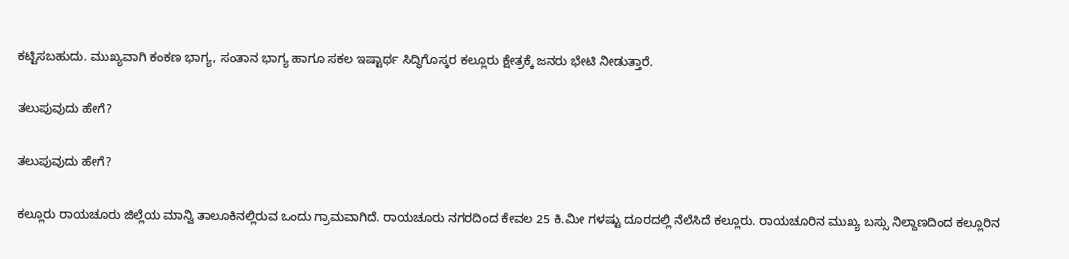ಕಟ್ಟಿಸಬಹುದು. ಮುಖ್ಯವಾಗಿ ಕಂಕಣ ಭಾಗ್ಯ, ಸಂತಾನ ಭಾಗ್ಯ ಹಾಗೂ ಸಕಲ ಇಷ್ಟಾರ್ಥ ಸಿದ್ಧಿಗೊಸ್ಕರ ಕಲ್ಲೂರು ಕ್ಷೇತ್ರಕ್ಕೆ ಜನರು ಭೇಟಿ ನೀಡುತ್ತಾರೆ.

ತಲುಪುವುದು ಹೇಗೆ?

ತಲುಪುವುದು ಹೇಗೆ?

ಕಲ್ಲೂರು ರಾಯಚೂರು ಜಿಲ್ಲೆಯ ಮಾನ್ವಿ ತಾಲೂಕಿನಲ್ಲಿರುವ ಒಂದು ಗ್ರಾಮವಾಗಿದೆ. ರಾಯಚೂರು ನಗರದಿಂದ ಕೇವಲ 25 ಕಿ.ಮೀ ಗಳಷ್ಟು ದೂರದಲ್ಲಿ ನೆಲೆಸಿದೆ ಕಲ್ಲೂರು. ರಾಯಚೂರಿನ ಮುಖ್ಯ ಬಸ್ಸು ನಿಲ್ದಾಣದಿಂದ ಕಲ್ಲೂರಿನ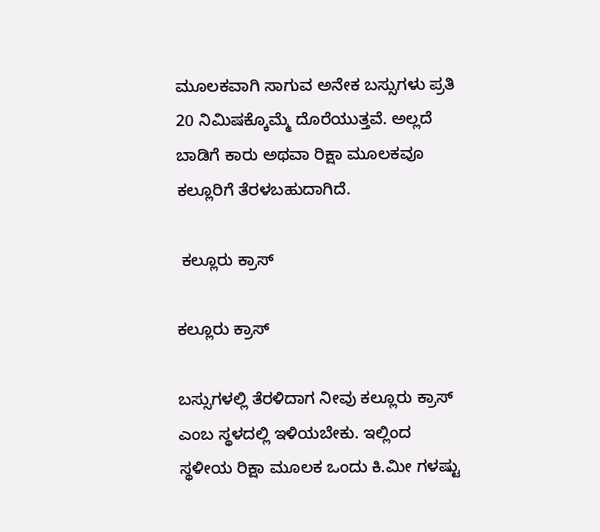ಮೂಲಕವಾಗಿ ಸಾಗುವ ಅನೇಕ ಬಸ್ಸುಗಳು ಪ್ರತಿ 20 ನಿಮಿಷಕ್ಕೊಮ್ಮೆ ದೊರೆಯುತ್ತವೆ. ಅಲ್ಲದೆ ಬಾಡಿಗೆ ಕಾರು ಅಥವಾ ರಿಕ್ಷಾ ಮೂಲಕವೂ ಕಲ್ಲೂರಿಗೆ ತೆರಳಬಹುದಾಗಿದೆ.

 ಕಲ್ಲೂರು ಕ್ರಾಸ್

ಕಲ್ಲೂರು ಕ್ರಾಸ್

ಬಸ್ಸುಗಳಲ್ಲಿ ತೆರಳಿದಾಗ ನೀವು ಕಲ್ಲೂರು ಕ್ರಾಸ್ ಎಂಬ ಸ್ಥಳದಲ್ಲಿ ಇಳಿಯಬೇಕು. ಇಲ್ಲಿಂದ ಸ್ಥಳೀಯ ರಿಕ್ಷಾ ಮೂಲಕ ಒಂದು ಕಿ.ಮೀ ಗಳಷ್ಟು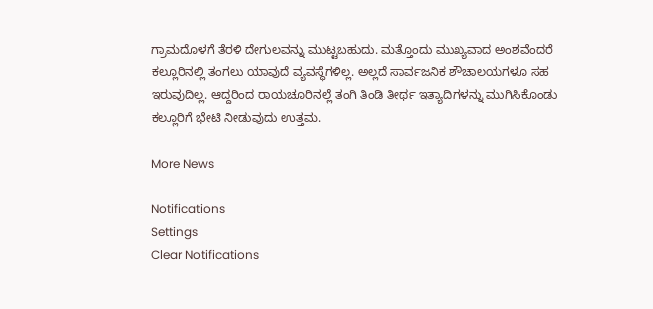ಗ್ರಾಮದೊಳಗೆ ತೆರಳಿ ದೇಗುಲವನ್ನು ಮುಟ್ಟಬಹುದು. ಮತ್ತೊಂದು ಮುಖ್ಯವಾದ ಅಂಶವೆಂದರೆ ಕಲ್ಲೂರಿನಲ್ಲಿ ತಂಗಲು ಯಾವುದೆ ವ್ಯವಸ್ಥೆಗಳಿಲ್ಲ. ಅಲ್ಲದೆ ಸಾರ್ವಜನಿಕ ಶೌಚಾಲಯಗಳೂ ಸಹ ಇರುವುದಿಲ್ಲ. ಆದ್ದರಿಂದ ರಾಯಚೂರಿನಲ್ಲೆ ತಂಗಿ ತಿಂಡಿ ತೀರ್ಥ ಇತ್ಯಾದಿಗಳನ್ನು ಮುಗಿಸಿಕೊಂಡು ಕಲ್ಲೂರಿಗೆ ಭೇಟಿ ನೀಡುವುದು ಉತ್ತಮ.

More News

Notifications
Settings
Clear Notifications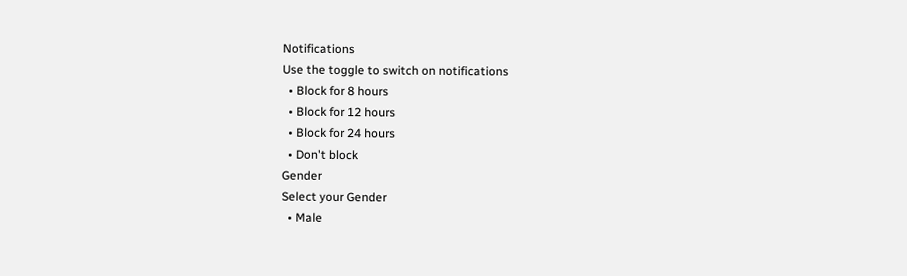Notifications
Use the toggle to switch on notifications
  • Block for 8 hours
  • Block for 12 hours
  • Block for 24 hours
  • Don't block
Gender
Select your Gender
  • Male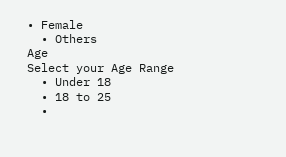• Female
  • Others
Age
Select your Age Range
  • Under 18
  • 18 to 25
  •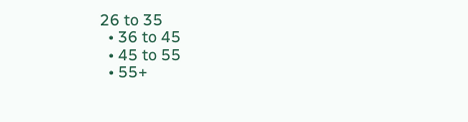26 to 35
  • 36 to 45
  • 45 to 55
  • 55+